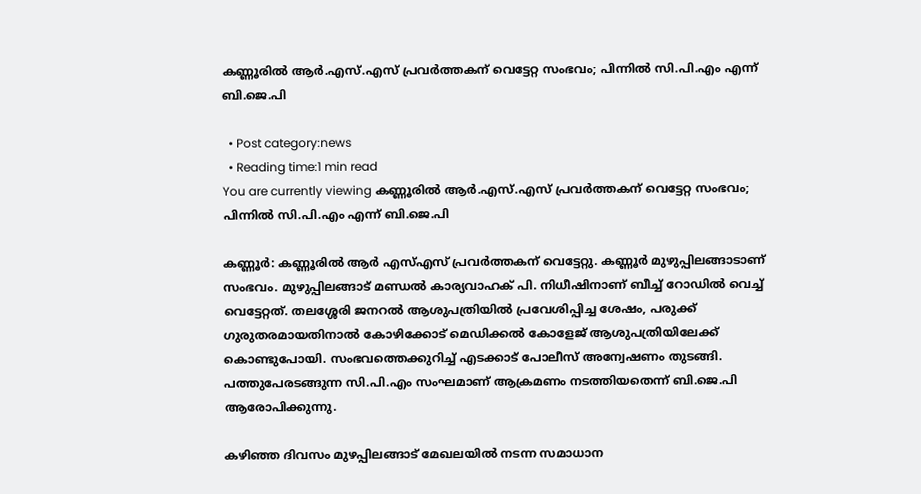കണ്ണൂരിൽ ആർ.എസ്.എസ് പ്രവർത്തകന് വെട്ടേറ്റ സംഭവം; പിന്നില്‍ സി.പി.എം എന്ന് ബി.ജെ.പി

  • Post category:news
  • Reading time:1 min read
You are currently viewing കണ്ണൂരിൽ ആർ.എസ്.എസ് പ്രവർത്തകന് വെട്ടേറ്റ സംഭവം; പിന്നില്‍ സി.പി.എം എന്ന് ബി.ജെ.പി

കണ്ണൂർ: കണ്ണൂരിൽ ആർ എസ്എസ് പ്രവർത്തകന് വെട്ടേറ്റു. കണ്ണൂർ മുഴുപ്പിലങ്ങാടാണ് സംഭവം. മുഴുപ്പിലങ്ങാട് മണ്ഡൽ കാര്യവാഹക് പി. നിധീഷിനാണ് ബീച്ച് റോഡിൽ വെച്ച് വെട്ടേറ്റത്. തലശ്ശേരി ജനറൽ ആശുപത്രിയിൽ പ്രവേശിപ്പിച്ച ശേഷം, പരുക്ക് ഗുരുതരമായതിനാൽ കോഴിക്കോട് മെഡിക്കൽ കോളേജ് ആശുപത്രിയിലേക്ക് കൊണ്ടുപോയി. സംഭവത്തെക്കുറിച്ച് എടക്കാട് പോലീസ് അന്വേഷണം തുടങ്ങി. പത്തുപേരടങ്ങുന്ന സി.പി.എം സംഘമാണ് ആക്രമണം നടത്തിയതെന്ന് ബി.ജെ.പി ആരോപിക്കുന്നു.

കഴിഞ്ഞ ദിവസം മുഴപ്പിലങ്ങാട് മേഖലയില്‍ നടന്ന സമാധാന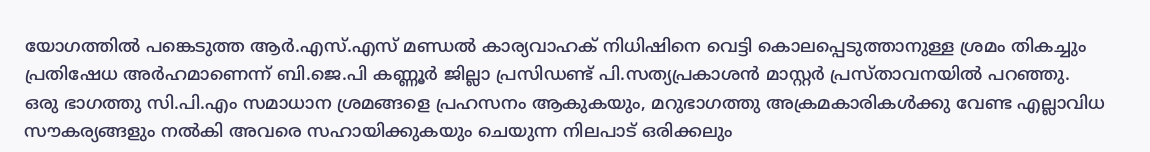യോഗത്തില്‍ പങ്കെടുത്ത ആര്‍.എസ്.എസ് മണ്ഡല്‍ കാര്യവാഹക് നിധിഷിനെ വെട്ടി കൊലപ്പെടുത്താനുള്ള ശ്രമം തികച്ചും പ്രതിഷേധ അര്‍ഹമാണെന്ന് ബി.ജെ.പി കണ്ണൂര്‍ ജില്ലാ പ്രസിഡണ്ട് പി.സത്യപ്രകാശന്‍ മാസ്റ്റര്‍ പ്രസ്താവനയില്‍ പറഞ്ഞു.
ഒരു ഭാഗത്തു സി.പി.എം സമാധാന ശ്രമങ്ങളെ പ്രഹസനം ആകുകയും, മറുഭാഗത്തു അക്രമകാരികള്‍ക്കു വേണ്ട എല്ലാവിധ സൗകര്യങ്ങളും നല്‍കി അവരെ സഹായിക്കുകയും ചെയുന്ന നിലപാട് ഒരിക്കലും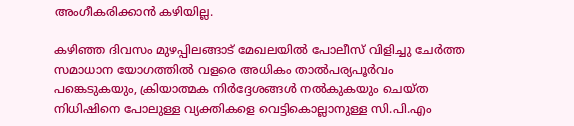അംഗീകരിക്കാന്‍ കഴിയില്ല.

കഴിഞ്ഞ ദിവസം മുഴപ്പിലങ്ങാട് മേഖലയില്‍ പോലീസ് വിളിച്ചു ചേര്‍ത്ത സമാധാന യോഗത്തില്‍ വളരെ അധികം താല്‍പര്യപൂര്‍വം പങ്കെടുകയും, ക്രിയാത്മക നിര്‍ദ്ദേശങ്ങള്‍ നല്‍കുകയും ചെയ്ത നിധിഷിനെ പോലുള്ള വ്യക്തികളെ വെട്ടികൊല്ലാനുള്ള സി.പി.എം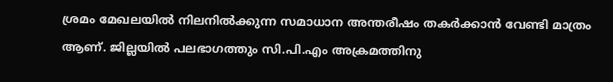ശ്രമം മേഖലയില്‍ നിലനില്‍ക്കുന്ന സമാധാന അന്തരീഷം തകര്‍ക്കാന്‍ വേണ്ടി മാത്രം ആണ്. ജില്ലയില്‍ പലഭാഗത്തും സി.പി.എം അക്രമത്തിനു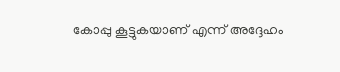കോപ്പു കൂട്ടുകയാണ് എന്ന് അദ്ദേഹം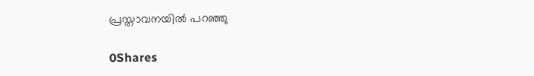പ്രസ്താവനയില്‍ പറഞ്ഞു

0Shares